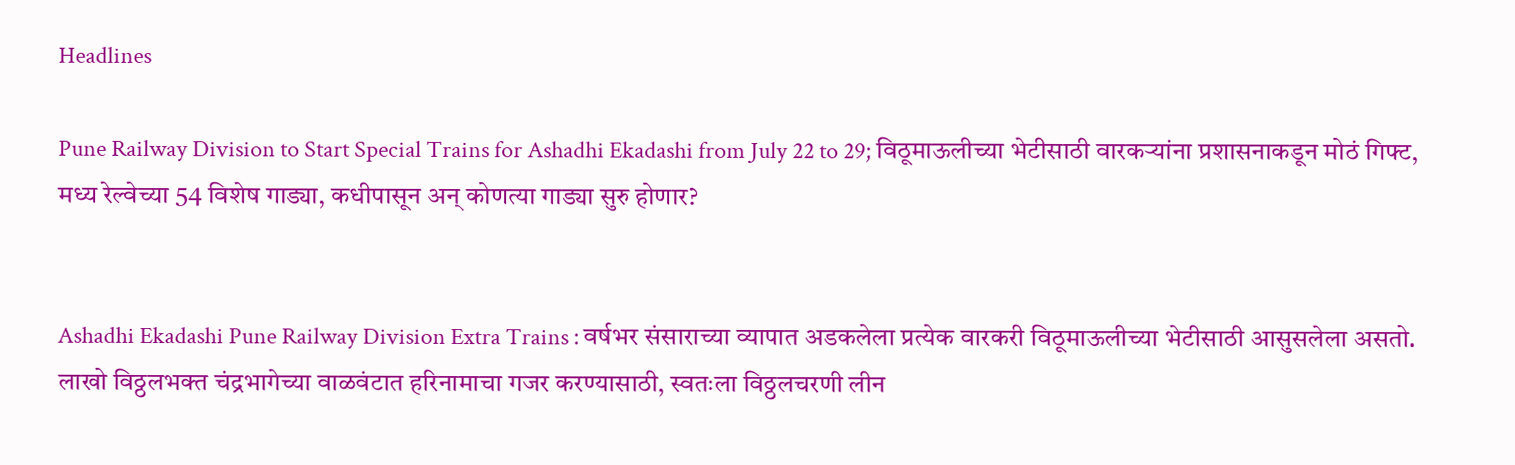Headlines

Pune Railway Division to Start Special Trains for Ashadhi Ekadashi from July 22 to 29; विठूमाऊलीच्या भेटीसाठी वारकऱ्यांना प्रशासनाकडून मोठं गिफ्ट, मध्य रेल्वेच्या 54 विशेष गाड्या, कधीपासून अन् कोणत्या गाड्या सुरु होणार?


Ashadhi Ekadashi Pune Railway Division Extra Trains : वर्षभर संसाराच्या व्यापात अडकलेला प्रत्येक वारकरी विठूमाऊलीच्या भेटीसाठी आसुसलेला असतो. लाखो विठ्ठलभक्त चंद्रभागेच्या वाळवंटात हरिनामाचा गजर करण्यासाठी, स्वतःला विठ्ठलचरणी लीन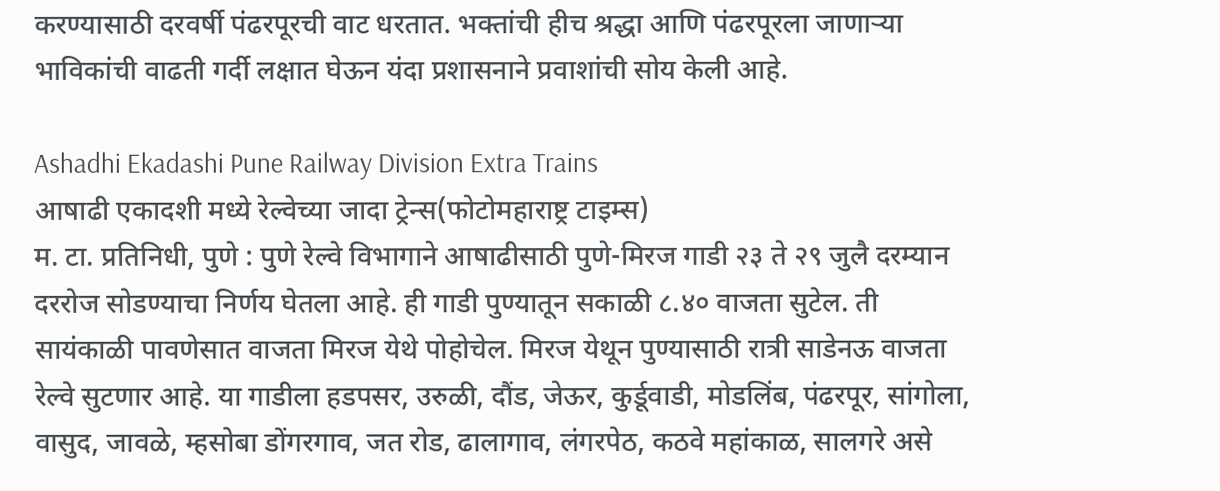करण्यासाठी दरवर्षी पंढरपूरची वाट धरतात. भक्तांची हीच श्रद्धा आणि पंढरपूरला जाणाऱ्या भाविकांची वाढती गर्दी लक्षात घेऊन यंदा प्रशासनाने प्रवाशांची सोय केली आहे.

Ashadhi Ekadashi Pune Railway Division Extra Trains
आषाढी एकादशी मध्ये रेल्वेच्या जादा ट्रेन्स(फोटोमहाराष्ट्र टाइम्स)
म. टा. प्रतिनिधी, पुणे : पुणे रेल्वे विभागाने आषाढीसाठी पुणे-मिरज गाडी २३ ते २९ जुलै दरम्यान दररोज सोडण्याचा निर्णय घेतला आहे. ही गाडी पुण्यातून सकाळी ८.४० वाजता सुटेल. ती सायंकाळी पावणेसात वाजता मिरज येथे पोहोचेल. मिरज येथून पुण्यासाठी रात्री साडेनऊ वाजता रेल्वे सुटणार आहे. या गाडीला हडपसर, उरुळी, दौंड, जेऊर, कुर्डूवाडी, मोडलिंब, पंढरपूर, सांगोला, वासुद, जावळे, म्हसोबा डोंगरगाव, जत रोड, ढालागाव, लंगरपेठ, कठवे महांकाळ, सालगरे असे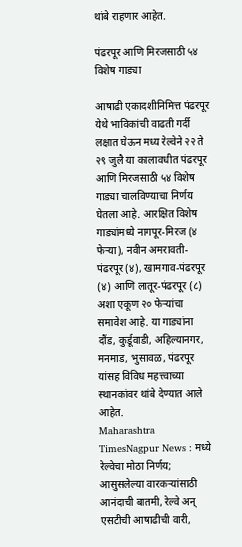थांबे राहणार आहेत.

पंढरपूर आणि मिरजसाठी ५४ विशेष गाड्या

आषाढी एकादशीनिमित्त पंढरपूर येथे भाविकांची वाढती गर्दी लक्षात घेऊन मध्य रेल्वेने २२ ते २९ जुलै या कालावधीत पंढरपूर आणि मिरजसाठी ५४ विशेष गाड्या चालविण्याचा निर्णय घेतला आहे. आरक्षित विशेष गाड्यांमध्ये नागपूर-मिरज (४ फेऱ्या), नवीन अमरावती-पंढरपूर (४), खामगाव-पंढरपूर (४) आणि लातूर-पंढरपूर (८) अशा एकूण २० फेऱ्यांचा समावेश आहे. या गाड्यांना दौंड, कुर्डूवाडी, अहिल्यानगर, मनमाड, भुसावळ, पंढरपूर यांसह विविध महत्त्वाच्या स्थानकांवर थांबे देण्यात आले आहेत.
Maharashtra TimesNagpur News : मध्ये रेल्वेचा मोठा निर्णय; आसुसलेल्या वारकऱ्यांसाठी आनंदाची बातमी, रेल्वे अन् एसटीची आषाढीची वारी,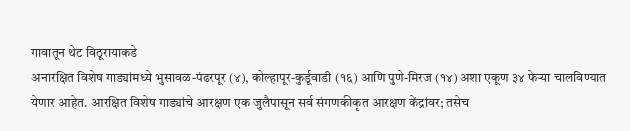गावातून थेट विठूरायाकडे
अनारक्षित विशेष गाड्यांमध्ये भुसावळ-पंढरपूर (४), कोल्हापूर-कुर्डूवाडी (१६) आणि पुणे-मिरज (१४) अशा एकूण ३४ फेऱ्या चालविण्यात येणार आहेत. आरक्षित विशेष गाड्यांचे आरक्षण एक जुलैपासून सर्व संगणकीकृत आरक्षण केंद्रांवर; तसेच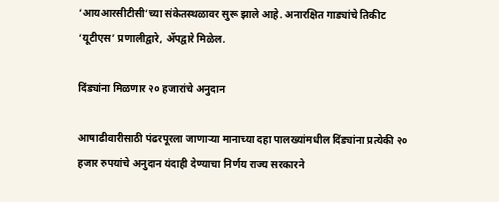‘आयआरसीटीसी’च्या संकेतस्थळावर सुरू झाले आहे. अनारक्षित गाड्यांचे तिकीट ‘यूटीएस’ प्रणालीद्वारे, ॲपद्वारे मिळेल.

दिंड्यांना मिळणार २० हजारांचे अनुदान

आषाढीवारीसाठी पंढरपूरला जाणाऱ्या मानाच्या दहा पालख्यांमधील दिंड्यांना प्रत्येकी २० हजार रुपयांचे अनुदान यंदाही देण्याचा निर्णय राज्य सरकारने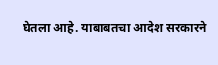घेतला आहे. याबाबतचा आदेश सरकारने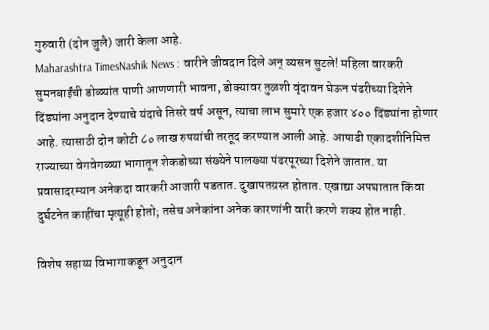गुरुवारी (दोन जुलै) जारी केला आहे.
Maharashtra TimesNashik News : वारीने जीवदान दिले अन् व्यसन सुटले! महिला वारकरी सुमनबाईंची डोळ्यांत पाणी आणणारी भावना, डोक्यावर तुळशी वृंदावन घेऊन पंढरीच्या दिशेने
दिंड्यांना अनुदान देण्याचे यंदाचे तिसरे वर्ष असून, त्याचा लाभ सुमारे एक हजार ४०० दिंड्यांना होणार आहे. त्यासाठी दोन कोटी ८० लाख रुपयांची तरतूद करण्यात आली आहे. आषाढी एकादशीनिमित्त राज्याच्या वेगवेगळ्या भागातून शेकडोच्या संख्येने पालख्या पंढरपूरच्या दिशेने जातात. या प्रवासादरम्यान अनेकदा वारकरी आजारी पडतात. दुखापतग्रस्त होतात. एखाद्या अपघातात किंवा दुर्घटनेत काहींचा मृत्यूही होतो; तसेच अनेकांना अनेक कारणांनी वारी करणे शक्य होत नाही.

विशेष सहाय्य विभागाकडून अनुदान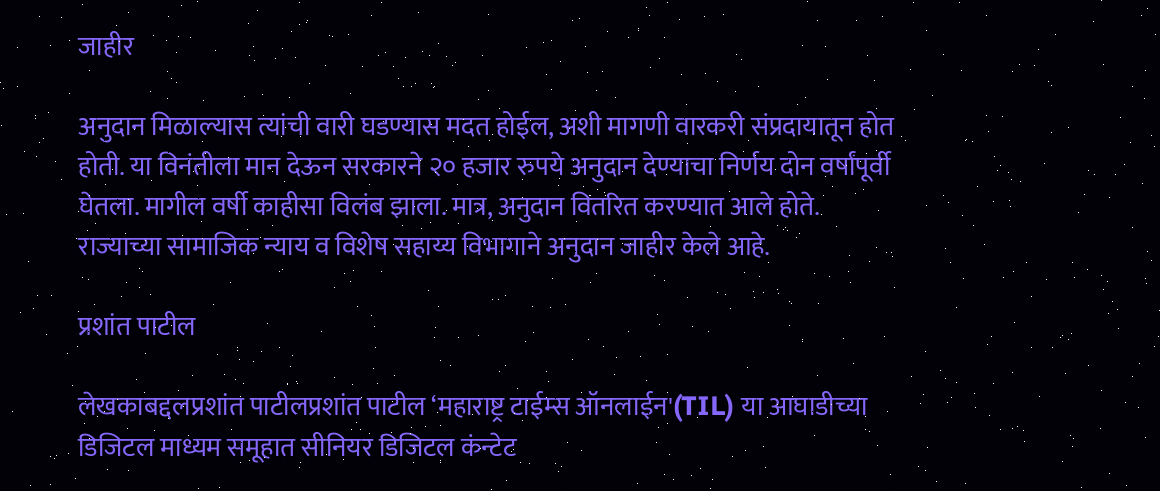जाहीर

अनुदान मिळाल्यास त्यांची वारी घडण्यास मदत होईल, अशी मागणी वारकरी संप्रदायातून होत होती. या विनंतीला मान देऊन सरकारने २० हजार रुपये अनुदान देण्याचा निर्णय दोन वर्षांपूर्वी घेतला. मागील वर्षी काहीसा विलंब झाला. मात्र, अनुदान वितरित करण्यात आले होते. राज्याच्या सामाजिक न्याय व विशेष सहाय्य विभागाने अनुदान जाहीर केले आहे.

प्रशांत पाटील

लेखकाबद्दलप्रशांत पाटीलप्रशांत पाटील ‘महाराष्ट्र टाईम्स ऑनलाईन'(TIL) या आघाडीच्या डिजिटल माध्यम समूहात सीनियर डिजिटल कंन्टेट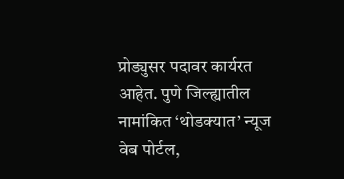प्रोड्युसर पदावर कार्यरत आहेत. पुणे जिल्ह्यातील नामांकित ‘थोडक्यात’ न्यूज वेब पोर्टल,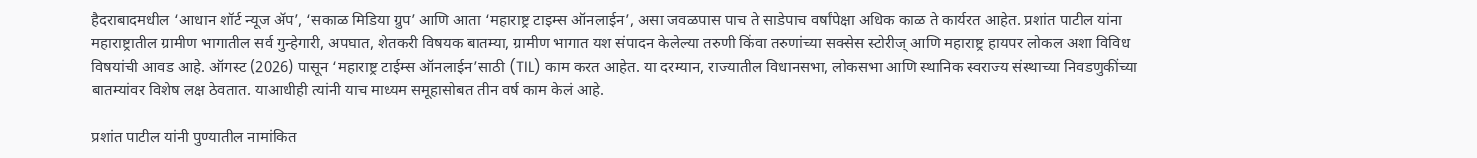हैदराबादमधील ‘आधान शॉर्ट न्यूज ॲप’, ‘सकाळ मिडिया ग्रुप’ आणि आता ‘महाराष्ट्र टाइम्स ऑनलाईन’, असा जवळपास पाच ते साडेपाच वर्षांपेक्षा अधिक काळ ते कार्यरत आहेत. प्रशांत पाटील यांना महाराष्ट्रातील ग्रामीण भागातील सर्व गुन्हेगारी, अपघात, शेतकरी विषयक बातम्या, ग्रामीण भागात यश संपादन केलेल्या तरुणी किंवा तरुणांच्या सक्सेस स्टोरीज् आणि महाराष्ट्र हायपर लोकल अशा विविध विषयांची आवड आहे. ऑगस्ट (2026) पासून ‘महाराष्ट्र टाईम्स ऑनलाईन’साठी (TIL) काम करत आहेत. या दरम्यान, राज्यातील विधानसभा, लोकसभा आणि स्थानिक स्वराज्य संस्थाच्या निवडणुकींच्या बातम्यांवर विशेष लक्ष ठेवतात. याआधीही त्यांनी याच माध्यम समूहासोबत तीन वर्ष काम केलं आहे.

प्रशांत पाटील यांनी पुण्यातील नामांकित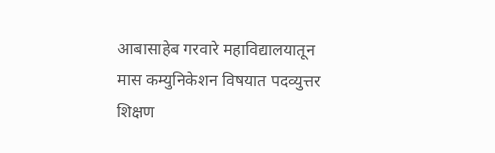आबासाहेब गरवारे महाविद्यालयातून मास कम्युनिकेशन विषयात पदव्युत्तर शिक्षण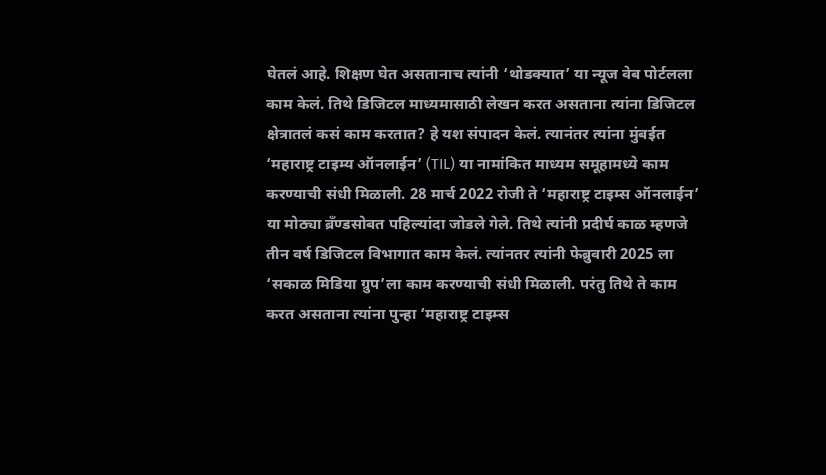घेतलं आहे. शिक्षण घेत असतानाच त्यांनी ‘थोडक्यात’ या न्यूज वेब पोर्टलला काम केलं. तिथे डिजिटल माध्यमासाठी लेखन करत असताना त्यांना डिजिटल क्षेत्रातलं कसं काम करतात? हे यश संपादन केलं. त्यानंतर त्यांना मुंबईत ‘महाराष्ट्र टाइम्य ऑनलाईन’ (TIL) या नामांकित माध्यम समूहामध्ये काम करण्याची संधी मिळाली. 28 मार्च 2022 रोजी ते ‘महाराष्ट्र टाइम्स ऑनलाईन’ या मोठ्या ब्रँण्डसोबत पहिल्यांदा जोडले गेले. तिथे त्यांनी प्रदीर्घ काळ म्हणजे तीन वर्ष डिजिटल विभागात काम केलं. त्यांनतर त्यांनी फेब्रुवारी 2025 ला ‘सकाळ मिडिया ग्रुप’ला काम करण्याची संधी मिळाली. परंतु तिथे ते काम करत असताना त्यांना पुन्हा ‘महाराष्ट्र टाइम्स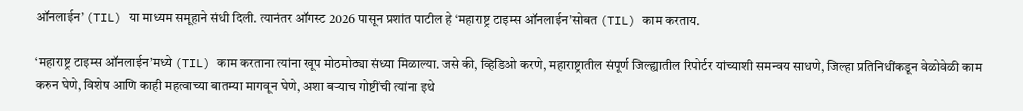ऑनलाईन’ (TIL) या माध्यम समूहाने संधी दिली. त्यानंतर ऑगस्ट 2026 पासून प्रशांत पाटील हे ‘महाराष्ट्र टाइम्स ऑनलाईन’सोबत (TIL) काम करताय.

‘महाराष्ट्र टाइम्स ऑनलाईन’मध्ये (TIL) काम करताना त्यांना खूप मोठमोठ्या संध्या मिळाल्या. जसे की, व्हिडिओ करणे, महाराष्ट्रातील संपूर्ण जिल्ह्यातील रिपोर्टर यांच्याशी समन्वय साधणे, जिल्हा प्रतिनिधींकडून वेळोवेळी काम करुन घेणे, विशेष आणि काही महत्वाच्या बातम्या मागवून घेणे, अशा बऱ्याच गोष्टींची त्यांना इथे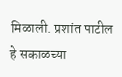मिळाली. प्रशांत पाटील हे सकाळच्या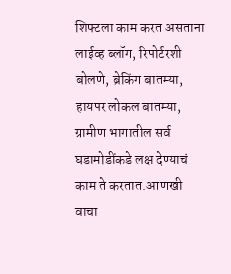शिफ्टला काम करत असताना लाईव्ह ब्लॉग, रिपोर्टरशी बोलणे, ब्रेकिंग बातम्या, हायपर लोकल बातम्या, ग्रामीण भागातील सर्व घडामोडींकडे लक्ष देण्याचं काम ते करतात.आणखी वाचा